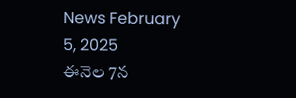News February 5, 2025
ఈనెల 7న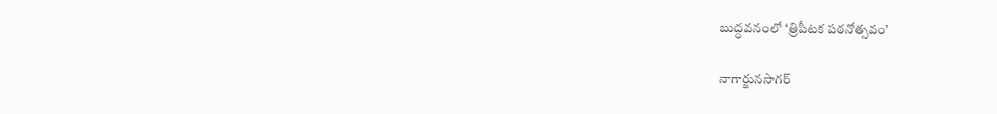బుద్ధవనంలో ‘త్రిపీటక పఠనోత్సవం’

నాగార్జునసాగర్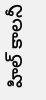హిల్ కాలనీ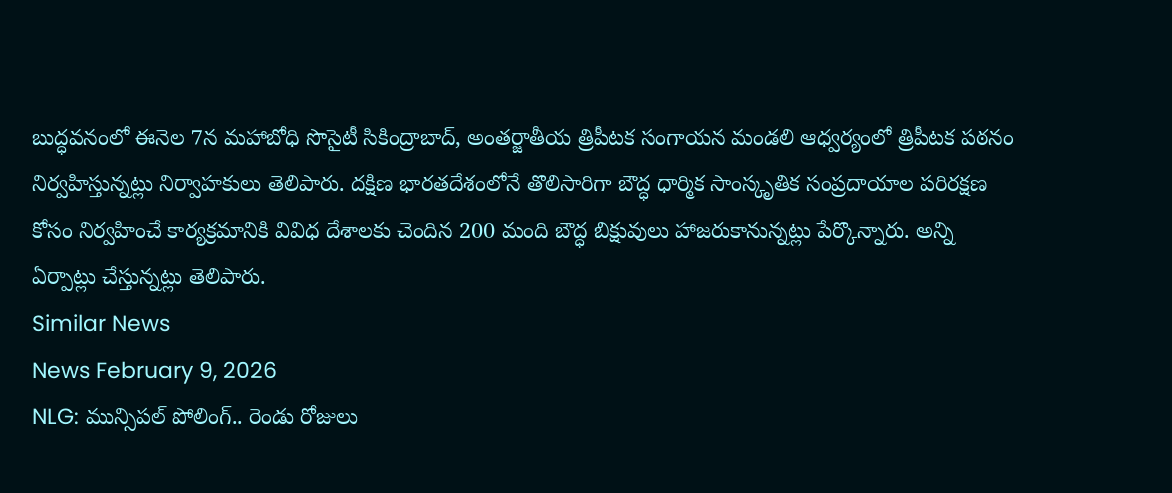బుద్ధవనంలో ఈనెల 7న మహాబోధి సొసైటీ సికింద్రాబాద్, అంతర్జాతీయ త్రిపీటక సంగాయన మండలి ఆధ్వర్యంలో త్రిపీటక పఠనం నిర్వహిస్తున్నట్లు నిర్వాహకులు తెలిపారు. దక్షిణ భారతదేశంలోనే తొలిసారిగా బౌద్ధ ధార్మిక సాంస్కృతిక సంప్రదాయాల పరిరక్షణ కోసం నిర్వహించే కార్యక్రమానికి వివిధ దేశాలకు చెందిన 200 మంది బౌద్ధ బిక్షువులు హాజరుకానున్నట్లు పేర్కొన్నారు. అన్ని ఏర్పాట్లు చేస్తున్నట్లు తెలిపారు.
Similar News
News February 9, 2026
NLG: మున్సిపల్ పోలింగ్.. రెండు రోజులు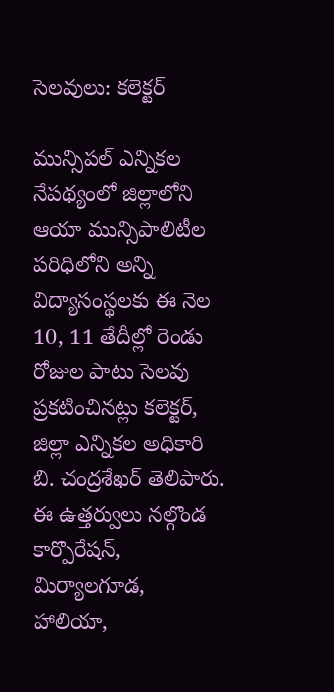సెలవులు: కలెక్టర్

మున్సిపల్ ఎన్నికల నేపథ్యంలో జిల్లాలోని ఆయా మున్సిపాలిటీల పరిధిలోని అన్ని విద్యాసంస్థలకు ఈ నెల 10, 11 తేదీల్లో రెండు రోజుల పాటు సెలవు ప్రకటించినట్లు కలెక్టర్, జిల్లా ఎన్నికల అధికారి బి. చంద్రశేఖర్ తెలిపారు. ఈ ఉత్తర్వులు నల్గొండ కార్పొరేషన్, మిర్యాలగూడ, హాలియా,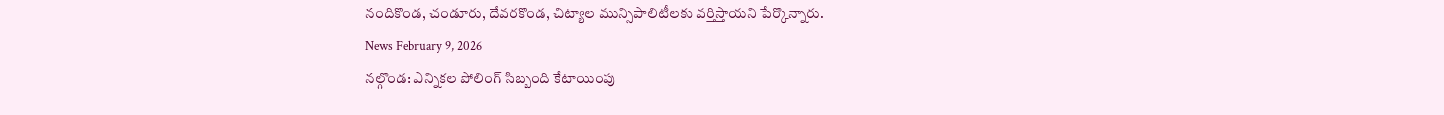నందికొండ, చండూరు, దేవరకొండ, చిట్యాల మున్సిపాలిటీలకు వర్తిస్తాయని పేర్కొన్నారు.
News February 9, 2026
నల్గొండ: ఎన్నికల పోలింగ్ సిబ్బంది కేటాయింపు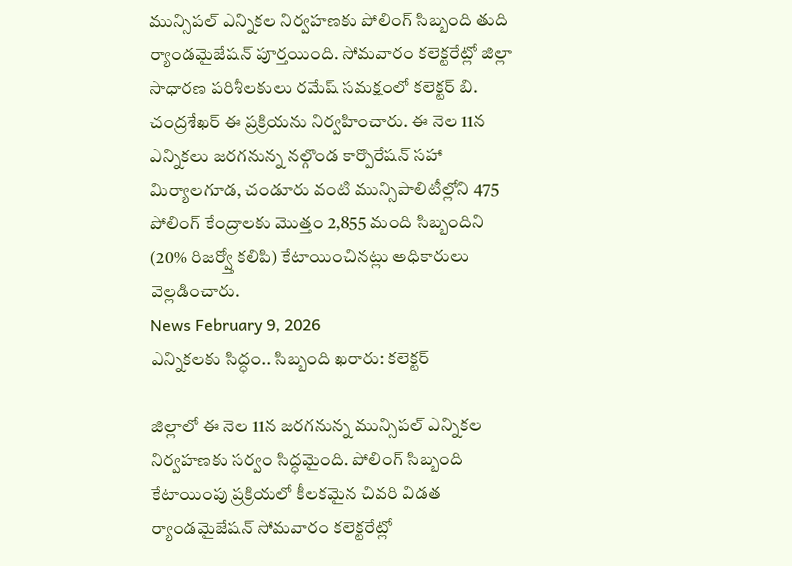మున్సిపల్ ఎన్నికల నిర్వహణకు పోలింగ్ సిబ్బంది తుది ర్యాండమైజేషన్ పూర్తయింది. సోమవారం కలెక్టరేట్లో జిల్లా సాధారణ పరిశీలకులు రమేష్ సమక్షంలో కలెక్టర్ బి. చంద్రశేఖర్ ఈ ప్రక్రియను నిర్వహించారు. ఈ నెల 11న ఎన్నికలు జరగనున్న నల్గొండ కార్పొరేషన్ సహా మిర్యాలగూడ, చండూరు వంటి మున్సిపాలిటీల్లోని 475 పోలింగ్ కేంద్రాలకు మొత్తం 2,855 మంది సిబ్బందిని (20% రిజర్వ్తో కలిపి) కేటాయించినట్లు అధికారులు వెల్లడించారు.
News February 9, 2026
ఎన్నికలకు సిద్ధం.. సిబ్బంది ఖరారు: కలెక్టర్

జిల్లాలో ఈ నెల 11న జరగనున్న మున్సిపల్ ఎన్నికల నిర్వహణకు సర్వం సిద్ధమైంది. పోలింగ్ సిబ్బంది కేటాయింపు ప్రక్రియలో కీలకమైన చివరి విడత ర్యాండమైజేషన్ సోమవారం కలెక్టరేట్లో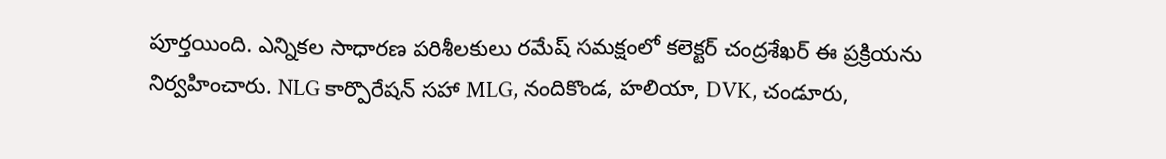పూర్తయింది. ఎన్నికల సాధారణ పరిశీలకులు రమేష్ సమక్షంలో కలెక్టర్ చంద్రశేఖర్ ఈ ప్రక్రియను నిర్వహించారు. NLG కార్పొరేషన్ సహా MLG, నందికొండ, హలియా, DVK, చండూరు,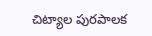చిట్యాల పురపాలక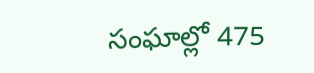సంఘాల్లో 475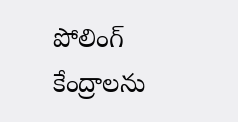పోలింగ్ కేంద్రాలను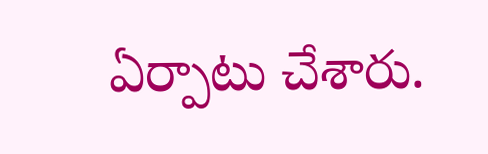ఏర్పాటు చేశారు.